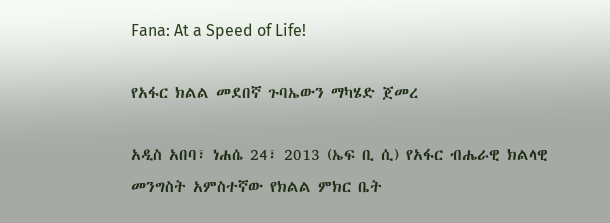Fana: At a Speed of Life!

የአፋር ክልል መደበኛ ጉባኤውን ማካሄድ ጀመረ

አዲስ አበባ፣ ነሐሴ 24፣ 2013 (ኤፍ ቢ ሲ) የአፋር ብሔራዊ ክልላዊ መንግስት አምስተኛው የክልል ምክር ቤት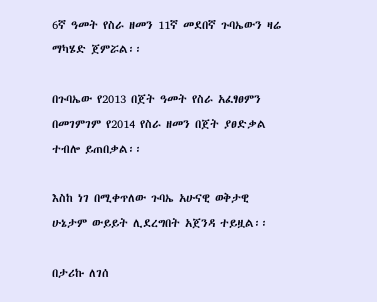6ኛ ዓመት የስራ ዘመን 11ኛ መደበኛ ጉባኤውን ዛሬ ማካሄድ ጀምሯል፡፡

በጉባኤው የ2013 በጀት ዓመት የስራ አፈፃፀምን በመገምገም የ2014 የስራ ዘመን በጀት ያፀድቃል ተብሎ ይጠበቃል፡፡

እስከ ነገ በሚቀጥለው ጉባኤ አሁናዊ ወቅታዊ ሁኔታም ውይይት ሊደረግበት አጀንዳ ተይዟል፡፡

በታሪኩ ለገሰ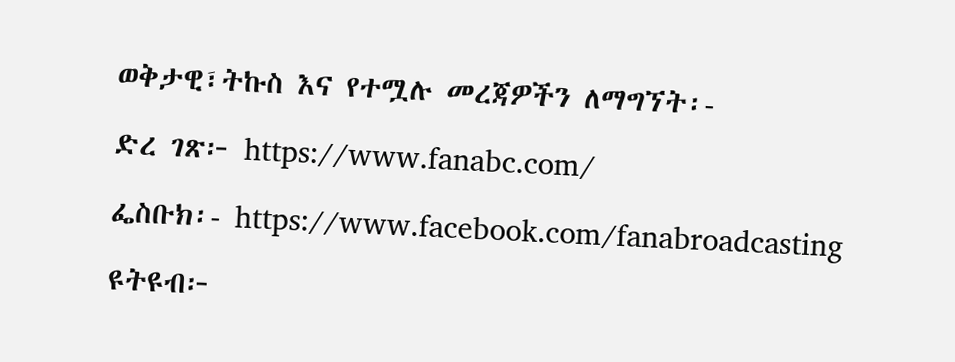ወቅታዊ፣ትኩስ እና የተሟሉ መረጃዎችን ለማግኘት፡-

ድረ ገጽ፦ https://www.fanabc.com/

ፌስቡክ፡- https://www.facebook.com/fanabroadcasting

ዩትዩብ፦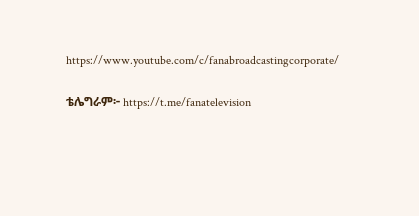https://www.youtube.com/c/fanabroadcastingcorporate/

ቴሌግራም፦ https://t.me/fanatelevision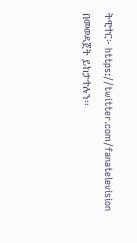ትዊተር፦ https://twitter.com/fanatelevision በመወዳጀት ይከታተሉን፡፡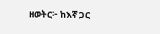ዘወትር፦ ከእኛ ጋር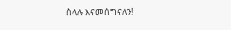ስላሉ እናመሰግናለን!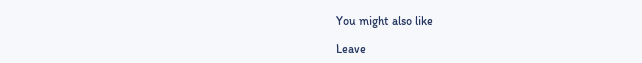You might also like

Leave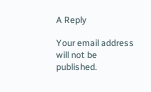A Reply

Your email address will not be published.